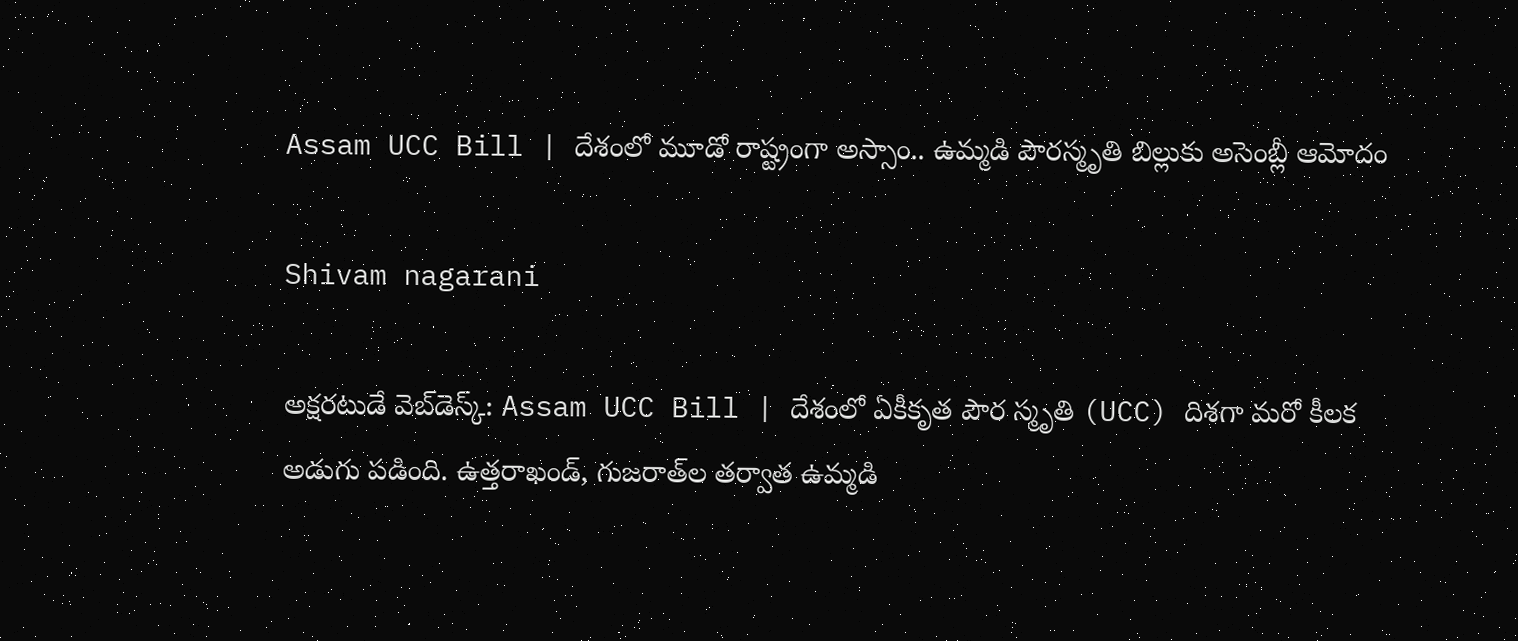Assam UCC Bill | దేశంలో మూడో రాష్ట్రంగా అస్సాం.. ఉమ్మడి పౌరస్మృతి బిల్లుకు అసెంబ్లీ ఆమోదం

Shivam nagarani

అక్షరటుడే వెబ్‌డెస్క్: Assam UCC Bill | దేశంలో ఏకీకృత పౌర స్మృతి (UCC) దిశగా మరో కీలక అడుగు పడింది. ఉత్తరాఖండ్‌, గుజరాత్‌ల తర్వాత ఉమ్మడి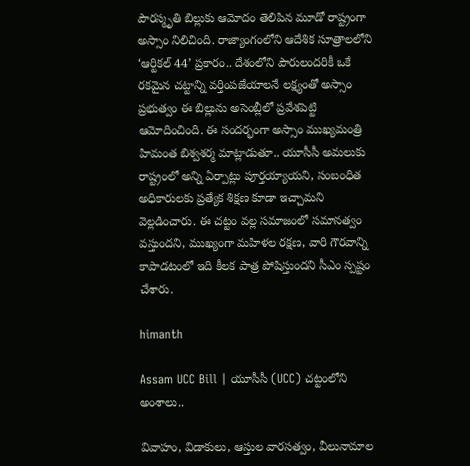పౌరస్మృతి బిల్లుకు ఆమోదం తెలిపిన మూడో రాష్ట్రంగా అస్సాం నిలిచింది. రాజ్యాంగంలోని ఆదేశిక సూత్రాలలోని ‘ఆర్టికల్ 44’ ప్రకారం.. దేశంలోని పౌరులందరికీ ఒకే రకమైన చట్టాన్ని వర్తింపజేయాలనే లక్ష్యంతో అస్సాం ప్రభుత్వం ఈ బిల్లును అసెంబ్లీలో ప్రవేశపెట్టి ఆమోదించింది. ఈ సందర్భంగా అస్సాం ముఖ్యమంత్రి హిమంత బిశ్వశర్మ మాట్లాడుతూ.. యూసీసీ అమలుకు రాష్ట్రంలో అన్ని ఏర్పాట్లు పూర్తయ్యాయని, సంబంధిత అధికారులకు ప్రత్యేక శిక్షణ కూడా ఇచ్చామని వెల్లడించారు. ఈ చట్టం వల్ల సమాజంలో సమానత్వం వస్తుందని, ముఖ్యంగా మహిళల రక్షణ, వారి గౌరవాన్ని కాపాడటంలో ఇది కీలక పాత్ర పోషిస్తుందని సీఎం స్పష్టం చేశారు.

himanth

Assam UCC Bill | యూసీసీ (UCC) చట్టంలోని అంశాలు..

వివాహం, విడాకులు, ఆస్తుల వారసత్వం, వీలునామాల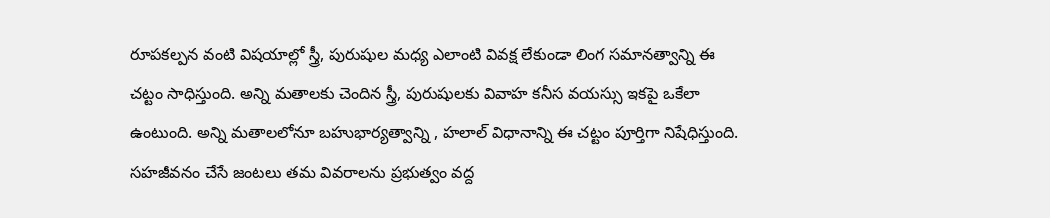రూపకల్పన వంటి విషయాల్లో స్త్రీ, పురుషుల మధ్య ఎలాంటి వివక్ష లేకుండా లింగ సమానత్వాన్ని ఈ చట్టం సాధిస్తుంది. అన్ని మతాలకు చెందిన స్త్రీ, పురుషులకు వివాహ కనీస వయస్సు ఇకపై ఒకేలా ఉంటుంది. అన్ని మతాలలోనూ బహుభార్యత్వాన్ని , హలాల్ విధానాన్ని ఈ చట్టం పూర్తిగా నిషేధిస్తుంది. సహజీవనం చేసే జంటలు తమ వివరాలను ప్రభుత్వం వద్ద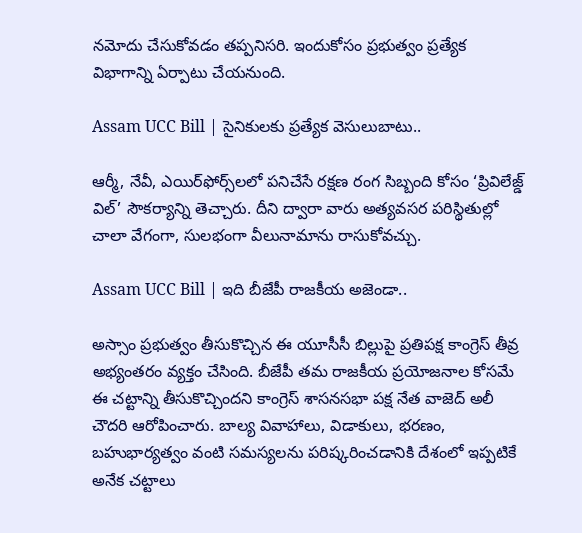నమోదు చేసుకోవడం తప్పనిసరి. ఇందుకోసం ప్రభుత్వం ప్రత్యేక విభాగాన్ని ఏర్పాటు చేయనుంది.

Assam UCC Bill | సైనికులకు ప్రత్యేక వెసులుబాటు..

ఆర్మీ, నేవీ, ఎయిర్‌ఫోర్స్‌లలో పనిచేసే రక్షణ రంగ సిబ్బంది కోసం ‘ప్రివిలేజ్డ్‌ విల్‌’ సౌకర్యాన్ని తెచ్చారు. దీని ద్వారా వారు అత్యవసర పరిస్థితుల్లో చాలా వేగంగా, సులభంగా వీలునామాను రాసుకోవచ్చు.

Assam UCC Bill | ఇది బీజేపీ రాజకీయ అజెండా..

అస్సాం ప్రభుత్వం తీసుకొచ్చిన ఈ యూసీసీ బిల్లుపై ప్రతిపక్ష కాంగ్రెస్ తీవ్ర అభ్యంతరం వ్యక్తం చేసింది. బీజేపీ తమ రాజకీయ ప్రయోజనాల కోసమే ఈ చట్టాన్ని తీసుకొచ్చిందని కాంగ్రెస్ శాసనసభా పక్ష నేత వాజెద్ అలీ చౌదరి ఆరోపించారు. బాల్య వివాహాలు, విడాకులు, భరణం, బహుభార్యత్వం వంటి సమస్యలను పరిష్కరించడానికి దేశంలో ఇప్పటికే అనేక చట్టాలు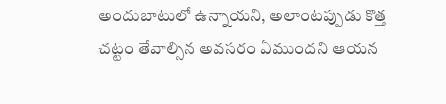అందుబాటులో ఉన్నాయని, అలాంటప్పుడు కొత్త చట్టం తేవాల్సిన అవసరం ఏముందని ఆయన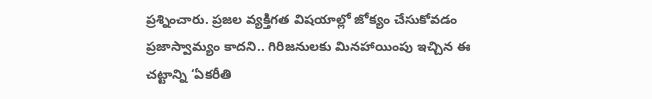ప్రశ్నించారు. ప్రజల వ్యక్తిగత విషయాల్లో జోక్యం చేసుకోవడం ప్రజాస్వామ్యం కాదని.. గిరిజనులకు మినహాయింపు ఇచ్చిన ఈ చట్టాన్ని ‘ఏకరీతి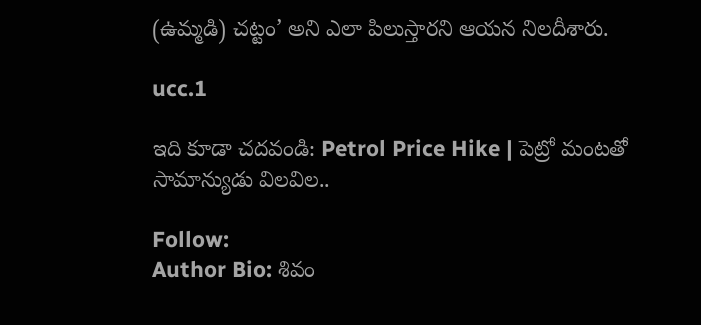(ఉమ్మడి) చట్టం’ అని ఎలా పిలుస్తారని ఆయన నిలదీశారు.

ucc.1

ఇది కూడా చదవండి: Petrol Price Hike | పెట్రో మంటతో సామాన్యుడు విలవిల..

Follow:
Author Bio: శివం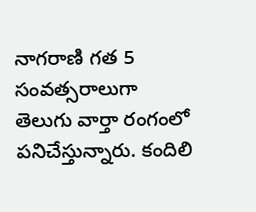నాగరాణి గత 5 సంవత్సరాలుగా తెలుగు వార్తా రంగంలో పనిచేస్తున్నారు. కందిలి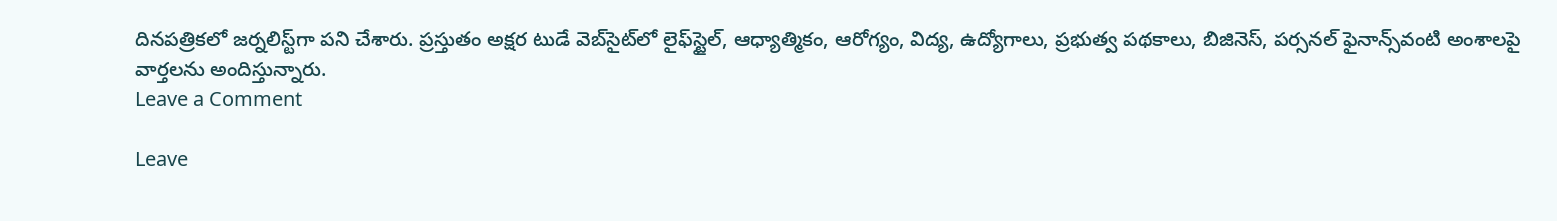దినపత్రికలో జర్నలిస్ట్‌గా పని చేశారు. ప్రస్తుతం అక్షర టుడే వెబ్‌సైట్‌లో లైఫ్‌స్టైల్, ఆధ్యాత్మికం, ఆరోగ్యం, విద్య, ఉద్యోగాలు, ప్రభుత్వ పథకాలు, బిజినెస్, పర్సనల్ ఫైనాన్స్‌వంటి అంశాలపై వార్తలను అందిస్తున్నారు.
Leave a Comment

Leave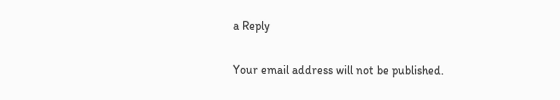a Reply

Your email address will not be published.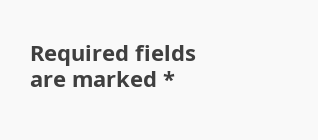Required fields are marked *